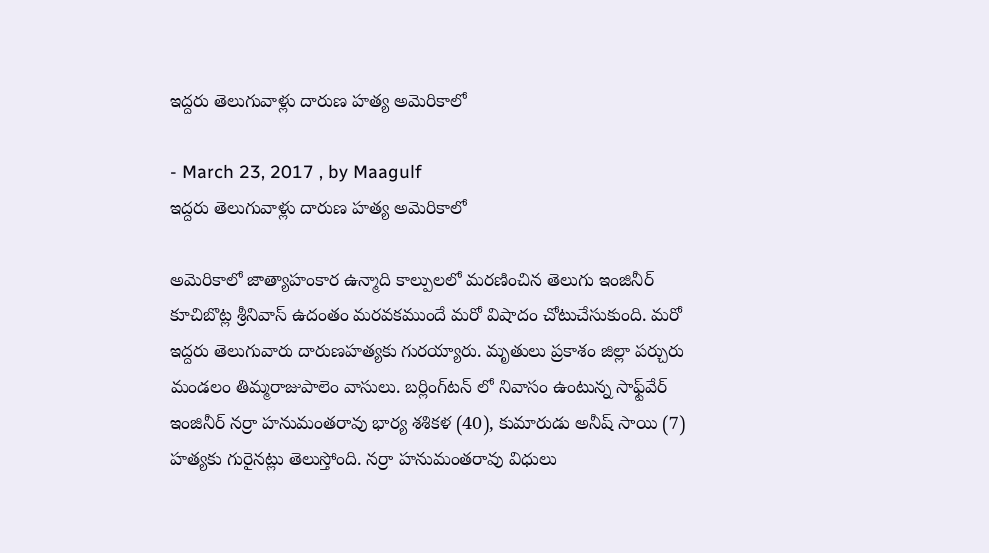ఇద్దరు తెలుగువాళ్లు దారుణ హత్య అమెరికాలో

- March 23, 2017 , by Maagulf
ఇద్దరు తెలుగువాళ్లు దారుణ హత్య అమెరికాలో

అమెరికాలో జాత్యాహంకార ఉన్మాది కాల్పులలో మరణించిన తెలుగు ఇంజినీర్ కూచిబొట్ల శ్రీనివాస్‌ ఉదంతం మరవకముందే మరో విషాదం చోటుచేసుకుంది. మరో ఇద్దరు తెలుగువారు దారుణహత్యకు గురయ్యారు. మృతులు ప్రకాశం జిల్లా పర్చురు మండలం తిమ్మరాజుపాలెం వాసులు. బర్లింగ్‌టన్‌ లో నివాసం ఉంటున్న సాఫ్ట్‌వేర్‌ ఇంజినీర్‌ నర్రా హనుమంతరావు భార్య శశికళ (40), కుమారుడు అనీష్‌ సాయి (7) హత్యకు గురైనట్లు తెలుస్తోంది. నర్రా హనుమంతరావు విధులు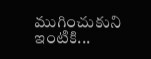ముగించుకుని ఇంటికి...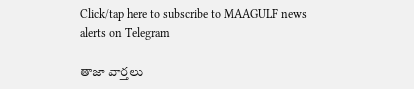Click/tap here to subscribe to MAAGULF news alerts on Telegram

తాజా వార్తలు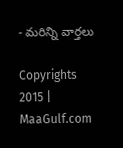- మరిన్ని వార్తలు

Copyrights 2015 | MaaGulf.com